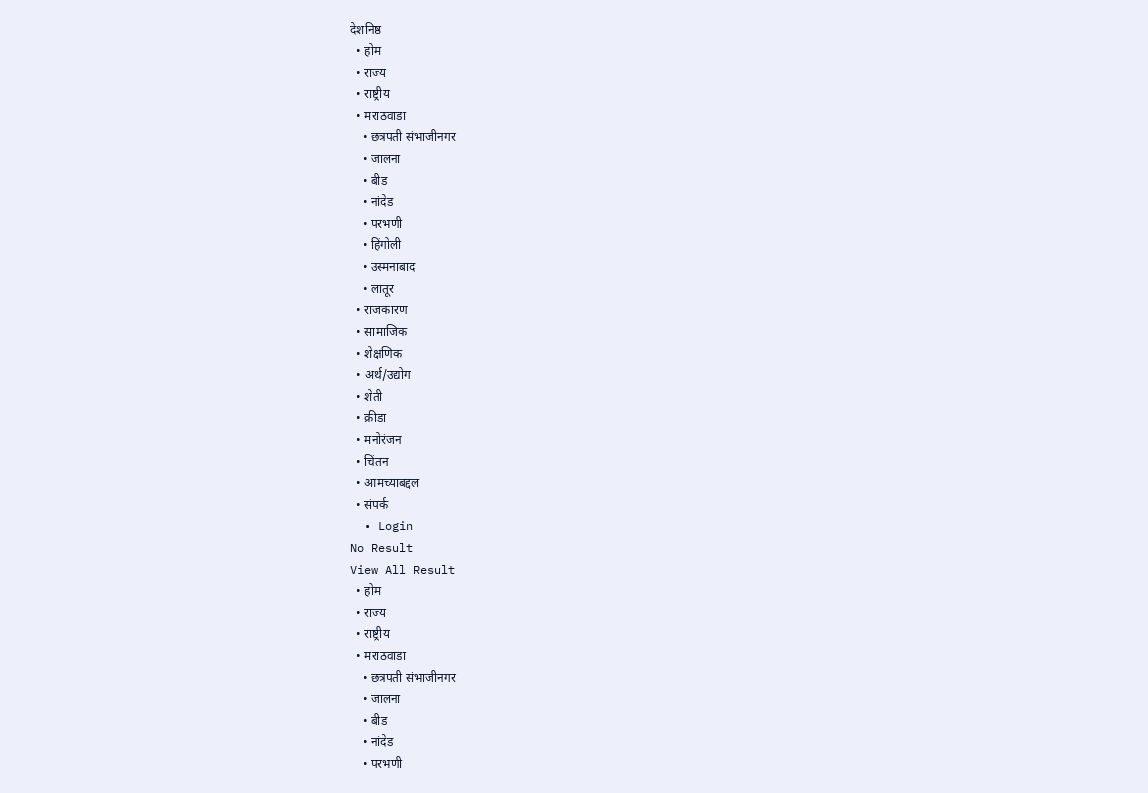देशनिष्ठ
  • होम
  • राज्य
  • राष्ट्रीय
  • मराठवाडा
    • छत्रपती संभाजीनगर
    • जालना
    • बीड
    • नांदेड
    • परभणी
    • हिंगोली
    • उस्मनाबाद
    • लातूर
  • राजकारण
  • सामाजिक
  • शेक्षणिक
  • अर्थ/उद्योग
  • शेती
  • क्रीडा
  • मनोरंजन
  • चिंतन
  • आमच्याबद्दल
  • संपर्क
  • Login
No Result
View All Result
  • होम
  • राज्य
  • राष्ट्रीय
  • मराठवाडा
    • छत्रपती संभाजीनगर
    • जालना
    • बीड
    • नांदेड
    • परभणी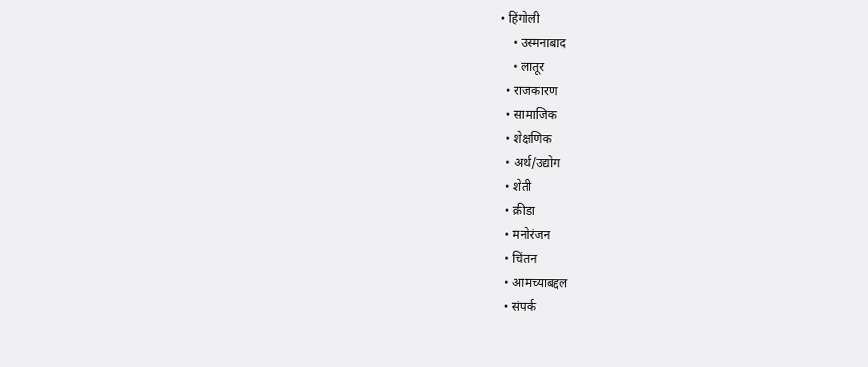• हिंगोली
    • उस्मनाबाद
    • लातूर
  • राजकारण
  • सामाजिक
  • शेक्षणिक
  • अर्थ/उद्योग
  • शेती
  • क्रीडा
  • मनोरंजन
  • चिंतन
  • आमच्याबद्दल
  • संपर्क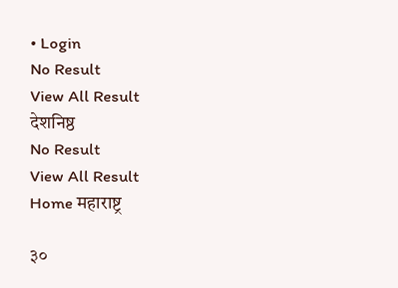• Login
No Result
View All Result
देशनिष्ठ
No Result
View All Result
Home महाराष्ट्र

३०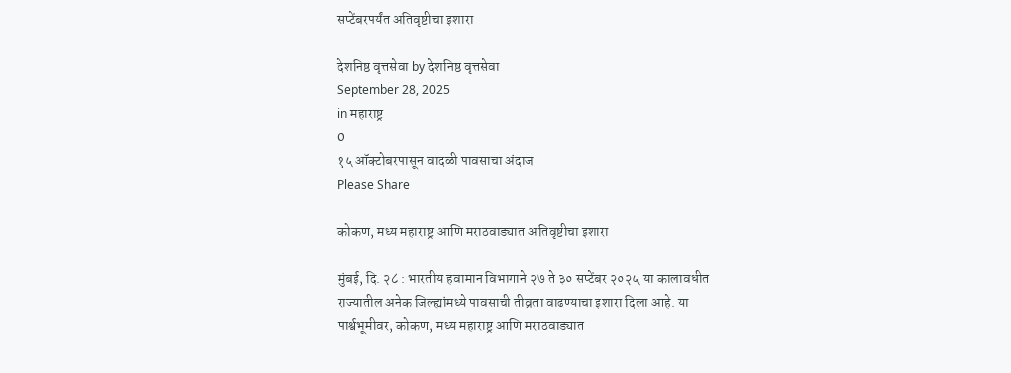सप्टेंबरपर्यंत अतिवृष्टीचा इशारा

देशनिष्ठ वृत्तसेवा by देशनिष्ठ वृत्तसेवा
September 28, 2025
in महाराष्ट्र
0
१५ ऑक्टोबरपासून वादळी पावसाचा अंदाज
Please Share

कोकण, मध्य महाराष्ट्र आणि मराठवाड्यात अतिवृष्टीचा इशारा

मुंबई, दि. २८ : भारतीय हवामान विभागाने २७ ते ३० सप्टेंबर २०२५ या कालावधीत राज्यातील अनेक जिल्ह्यांमध्ये पावसाची तीव्रता वाढण्याचा इशारा दिला आहे. या पार्श्वभूमीवर, कोकण, मध्य महाराष्ट्र आणि मराठवाड्यात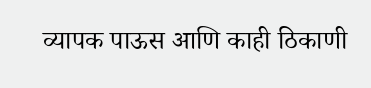व्यापक पाऊस आणि काही ठिकाणी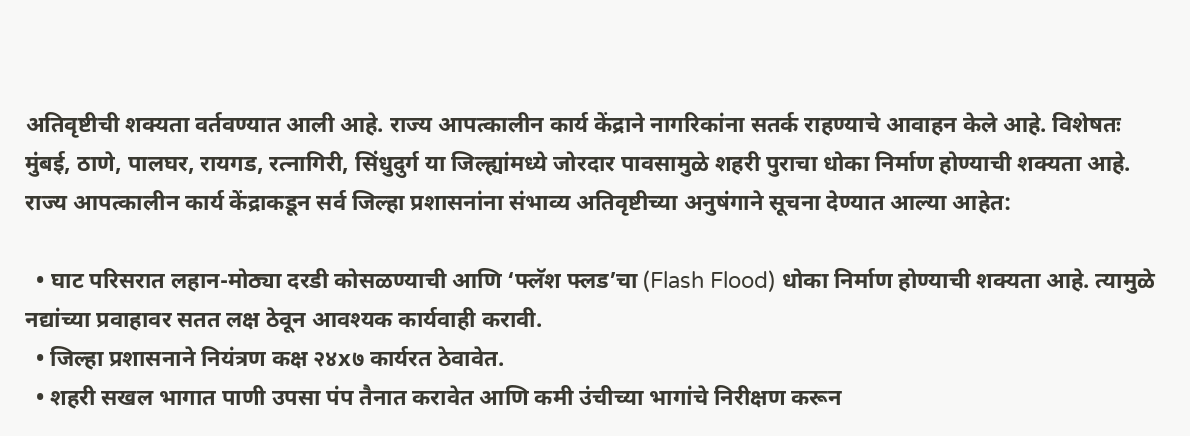अतिवृष्टीची शक्यता वर्तवण्यात आली आहे. राज्य आपत्कालीन कार्य केंद्राने नागरिकांना सतर्क राहण्याचे आवाहन केले आहे. विशेषतः मुंबई, ठाणे, पालघर, रायगड, रत्नागिरी, सिंधुदुर्ग या जिल्ह्यांमध्ये जोरदार पावसामुळे शहरी पुराचा धोका निर्माण होण्याची शक्यता आहे. राज्य आपत्कालीन कार्य केंद्राकडून सर्व जिल्हा प्रशासनांना संभाव्य अतिवृष्टीच्या अनुषंगाने सूचना देण्यात आल्या आहेत:

  • घाट परिसरात लहान-मोठ्या दरडी कोसळण्याची आणि ‘फ्लॅश फ्लड’चा (Flash Flood) धोका निर्माण होण्याची शक्यता आहे. त्यामुळे नद्यांच्या प्रवाहावर सतत लक्ष ठेवून आवश्यक कार्यवाही करावी.
  • जिल्हा प्रशासनाने नियंत्रण कक्ष २४x७ कार्यरत ठेवावेत.
  • शहरी सखल भागात पाणी उपसा पंप तैनात करावेत आणि कमी उंचीच्या भागांचे निरीक्षण करून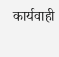कार्यवाही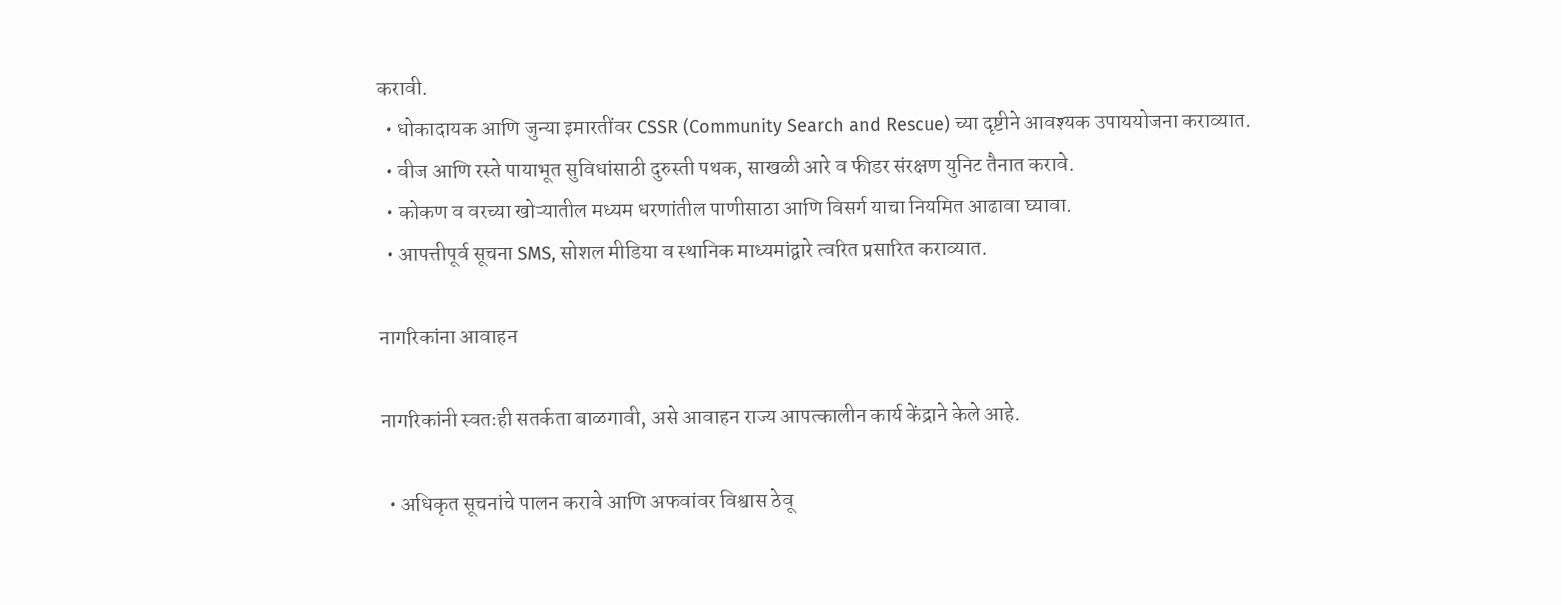करावी.
  • धोकादायक आणि जुन्या इमारतींवर CSSR (Community Search and Rescue) च्या दृष्टीने आवश्यक उपाययोजना कराव्यात.
  • वीज आणि रस्ते पायाभूत सुविधांसाठी दुरुस्ती पथक, साखळी आरे व फीडर संरक्षण युनिट तैनात करावे.
  • कोकण व वरच्या खोऱ्यातील मध्यम धरणांतील पाणीसाठा आणि विसर्ग याचा नियमित आढावा घ्यावा.
  • आपत्तीपूर्व सूचना SMS, सोशल मीडिया व स्थानिक माध्यमांद्वारे त्वरित प्रसारित कराव्यात.

नागरिकांना आवाहन

नागरिकांनी स्वतःही सतर्कता बाळगावी, असे आवाहन राज्य आपत्कालीन कार्य केंद्राने केले आहे.

  • अधिकृत सूचनांचे पालन करावे आणि अफवांवर विश्वास ठेवू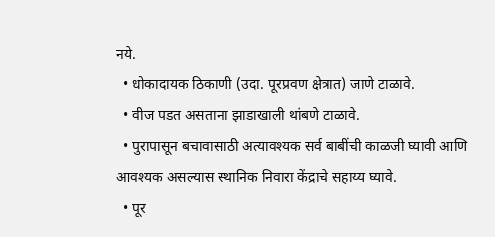नये.
  • धोकादायक ठिकाणी (उदा. पूरप्रवण क्षेत्रात) जाणे टाळावे.
  • वीज पडत असताना झाडाखाली थांबणे टाळावे.
  • पुरापासून बचावासाठी अत्यावश्यक सर्व बाबींची काळजी घ्यावी आणि आवश्यक असल्यास स्थानिक निवारा केंद्राचे सहाय्य घ्यावे.
  • पूर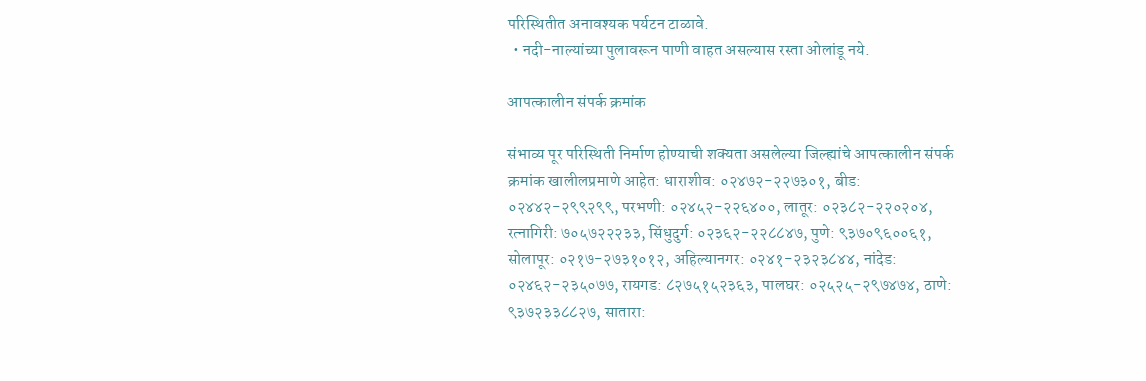परिस्थितीत अनावश्यक पर्यटन टाळावे.
  • नदी-नाल्यांच्या पुलावरून पाणी वाहत असल्यास रस्ता ओलांडू नये.

आपत्कालीन संपर्क क्रमांक

संभाव्य पूर परिस्थिती निर्माण होण्याची शक्यता असलेल्या जिल्ह्यांचे आपत्कालीन संपर्क क्रमांक खालीलप्रमाणे आहेत: धाराशीव: ०२४७२-२२७३०१, बीड: ०२४४२-२९९२९९, परभणी: ०२४५२-२२६४००, लातूर: ०२३८२-२२०२०४, रत्नागिरी: ७०५७२२२३३, सिंधुदुर्ग: ०२३६२-२२८८४७, पुणे: ९३७०९६००६१, सोलापूर: ०२१७-२७३१०१२, अहिल्यानगर: ०२४१-२३२३८४४, नांदेड: ०२४६२-२३५०७७, रायगड: ८२७५१५२३६३, पालघर: ०२५२५-२९७४७४, ठाणे: ९३७२३३८८२७, सातारा: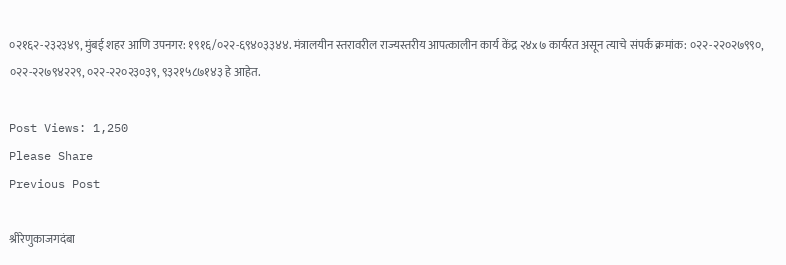०२१६२-२३२३४९, मुंबई शहर आणि उपनगर: १९१६/०२२-६९४०३३४४. मंत्रालयीन स्तरावरील राज्यस्तरीय आपत्कालीन कार्य केंद्र २४x७ कार्यरत असून त्याचे संपर्क क्रमांक: ०२२-२२०२७९९०, ०२२-२२७९४२२९, ०२२-२२०२३०३९, ९३२१५८७१४३ हे आहेत.

Post Views: 1,250
Please Share
Previous Post

श्रीरेणुकाजगदंबा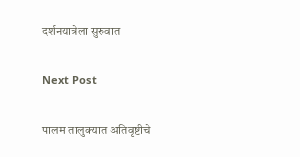दर्शनयात्रेला सुरुवात

Next Post

पालम तालुक्यात अतिवृष्टीचे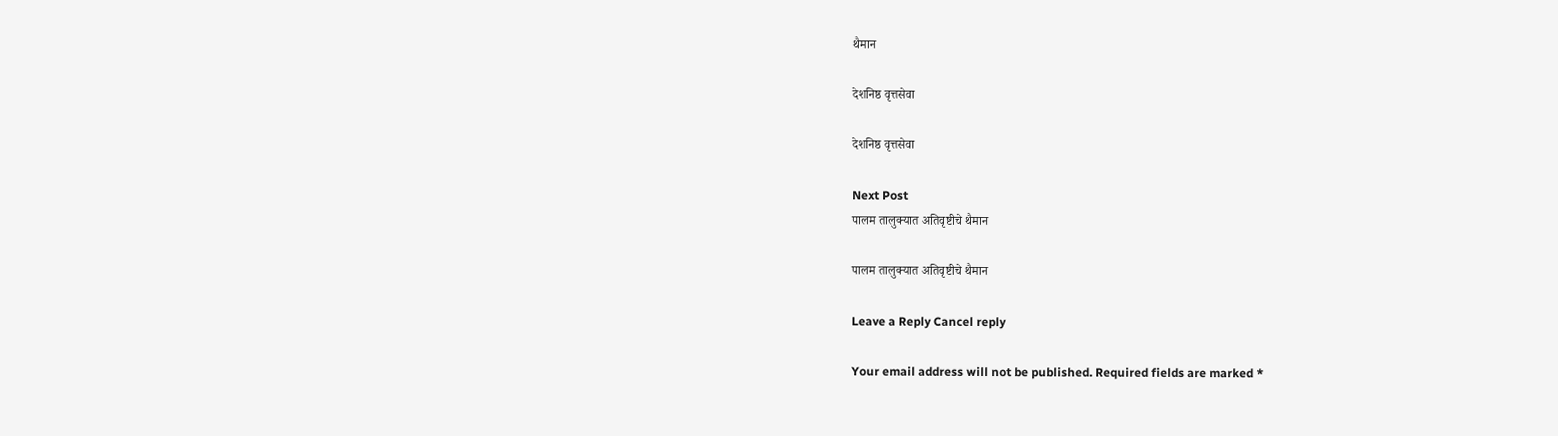थैमान

देशनिष्ठ वृत्तसेवा

देशनिष्ठ वृत्तसेवा

Next Post
पालम तालुक्यात अतिवृष्टीचे थैमान

पालम तालुक्यात अतिवृष्टीचे थैमान

Leave a Reply Cancel reply

Your email address will not be published. Required fields are marked *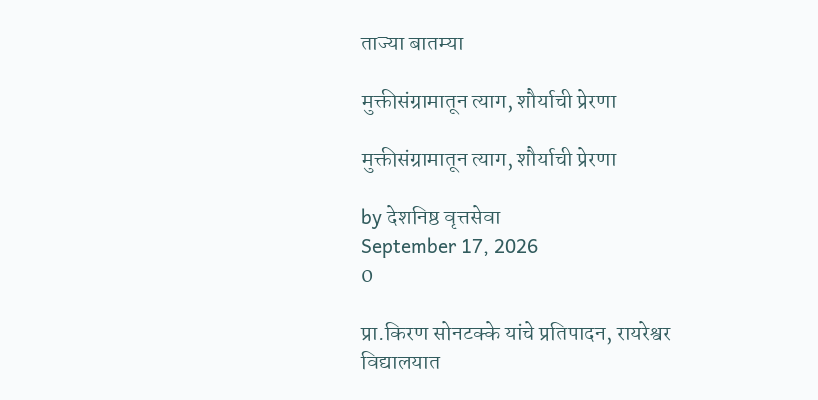ताज्या बातम्या

मुक्तीसंग्रामातून त्याग, शौर्याची प्रेरणा

मुक्तीसंग्रामातून त्याग, शौर्याची प्रेरणा

by देशनिष्ठ वृत्तसेवा
September 17, 2026
0

प्रा.किरण सोनटक्के यांचे प्रतिपादन, रायरेश्वर विद्यालयात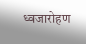ध्वजारोहण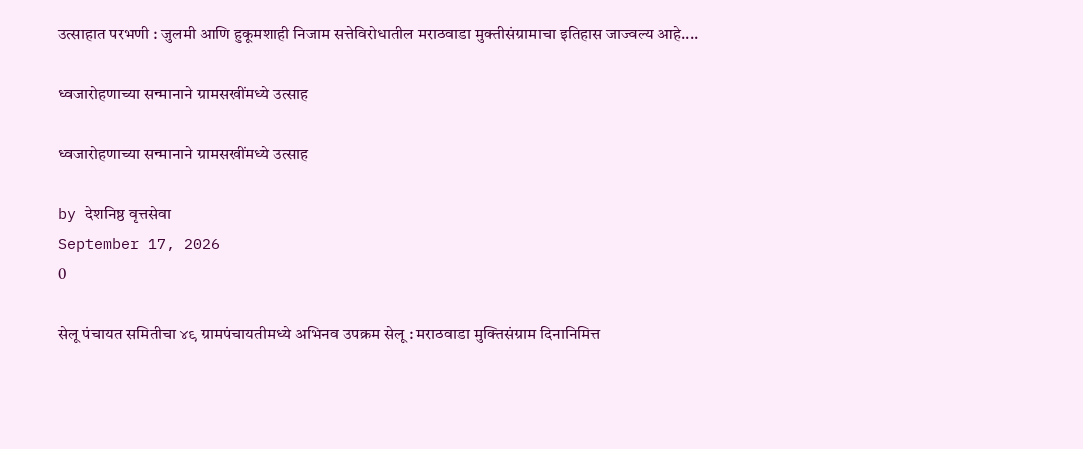उत्साहात परभणी : जुलमी आणि हुकूमशाही निजाम सत्तेविरोधातील मराठवाडा मुक्तीसंग्रामाचा इतिहास जाज्वल्य आहे....

ध्वजारोहणाच्या सन्मानाने ग्रामसखींमध्ये उत्साह

ध्वजारोहणाच्या सन्मानाने ग्रामसखींमध्ये उत्साह

by देशनिष्ठ वृत्तसेवा
September 17, 2026
0

सेलू पंचायत समितीचा ४९ ग्रामपंचायतीमध्ये अभिनव उपक्रम सेलू : मराठवाडा मुक्तिसंग्राम दिनानिमित्त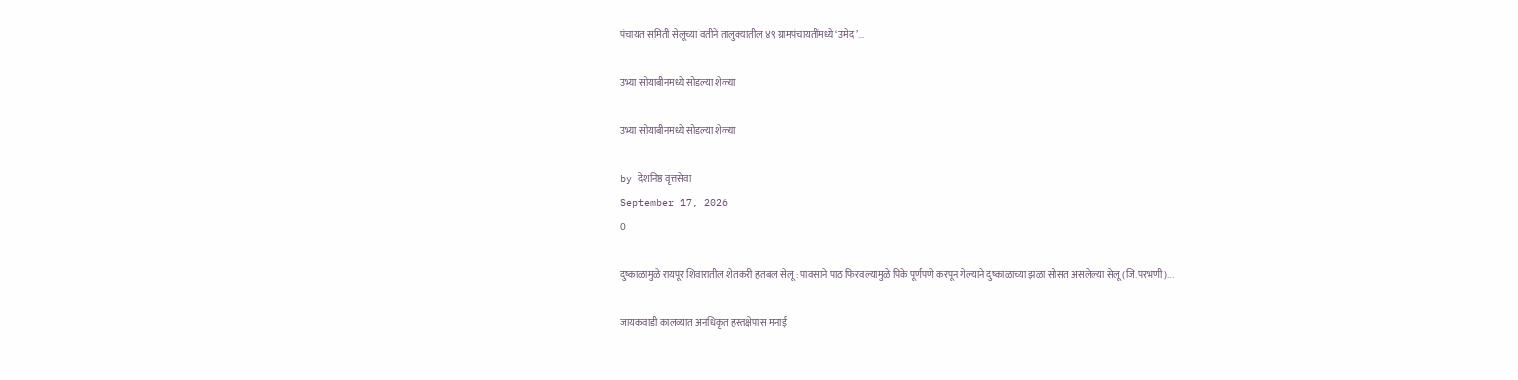पंचायत समिती सेलूच्या वतीने तालुक्यातील ४९ ग्रामपंचायतींमध्ये ‘उमेद’...

उभ्या सोयाबीनमध्ये सोडल्या शेळ्या

उभ्या सोयाबीनमध्ये सोडल्या शेळ्या

by देशनिष्ठ वृत्तसेवा
September 17, 2026
0

दुष्काळामुळे रायपूर शिवारातील शेतकरी हतबल सेलू : पावसाने पाठ फिरवल्यामुळे पिके पूर्णपणे करपून गेल्याने दुष्काळाच्या झळा सोसत असलेल्या सेलू (जि.परभणी)...

जायकवाडी कालव्यात अनधिकृत हस्तक्षेपास मनाई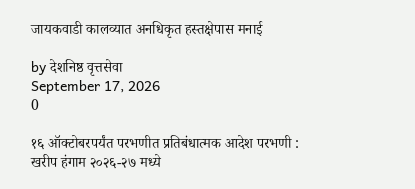जायकवाडी कालव्यात अनधिकृत हस्तक्षेपास मनाई

by देशनिष्ठ वृत्तसेवा
September 17, 2026
0

१६ ऑक्टोबरपर्यंत परभणीत प्रतिबंधात्मक आदेश परभणी : खरीप हंगाम २०२६-२७ मध्ये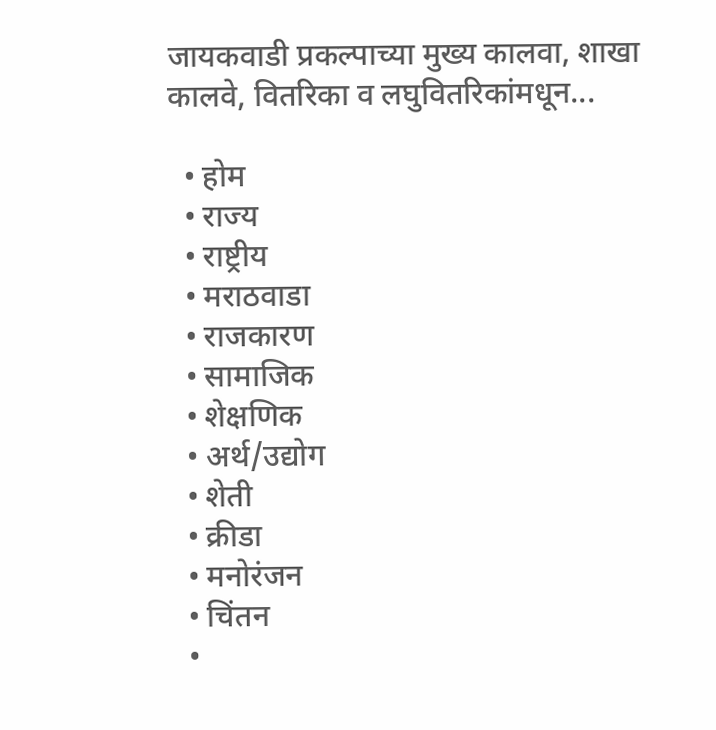जायकवाडी प्रकल्पाच्या मुख्य कालवा, शाखा कालवे, वितरिका व लघुवितरिकांमधून...

  • होम
  • राज्य
  • राष्ट्रीय
  • मराठवाडा
  • राजकारण
  • सामाजिक
  • शेक्षणिक
  • अर्थ/उद्योग
  • शेती
  • क्रीडा
  • मनोरंजन
  • चिंतन
  •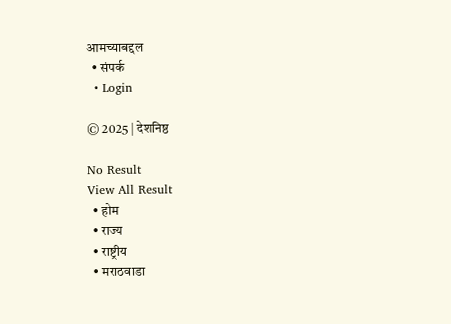आमच्याबद्दल
  • संपर्क
  • Login

© 2025 | देशनिष्ठ

No Result
View All Result
  • होम
  • राज्य
  • राष्ट्रीय
  • मराठवाडा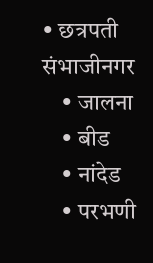• छत्रपती संभाजीनगर
    • जालना
    • बीड
    • नांदेड
    • परभणी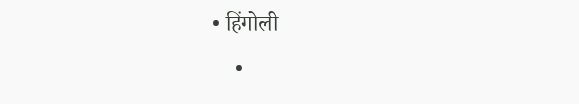• हिंगोली
    •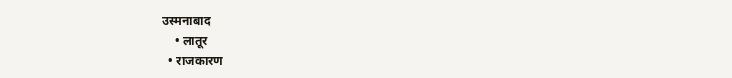उस्मनाबाद
    • लातूर
  • राजकारण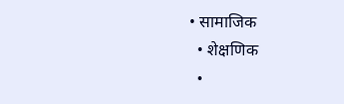• सामाजिक
  • शेक्षणिक
  •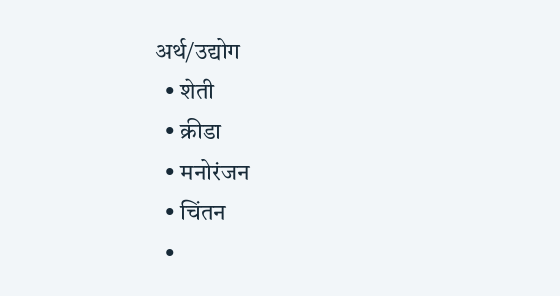अर्थ/उद्योग
  • शेती
  • क्रीडा
  • मनोरंजन
  • चिंतन
  •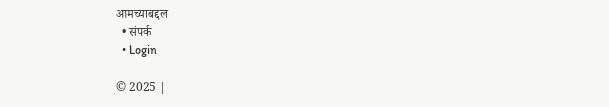आमच्याबद्दल
  • संपर्क
  • Login

© 2025 |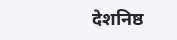देशनिष्ठ